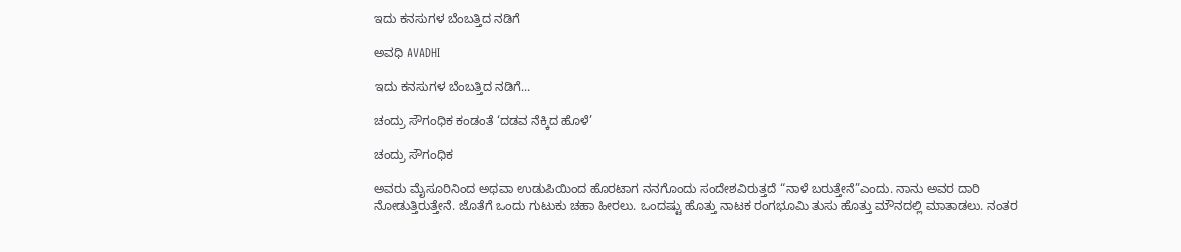ಇದು ಕನಸುಗಳ ಬೆಂಬತ್ತಿದ ನಡಿಗೆ‍

ಅವಧಿ AVADHI

ಇದು ಕನಸುಗಳ ಬೆಂಬತ್ತಿದ ನಡಿಗೆ...

ಚಂದ್ರು ಸೌಗಂಧಿಕ ಕಂಡಂತೆ ‘ದಡವ ನೆಕ್ಕಿದ ಹೊಳೆ’

ಚಂದ್ರು ಸೌಗಂಧಿಕ

ಅವರು ಮೈಸೂರಿನಿಂದ ಅಥವಾ ಉಡುಪಿಯಿಂದ ಹೊರಟಾಗ ನನಗೊಂದು ಸಂದೇಶವಿರುತ್ತದೆ “ನಾಳೆ ಬರುತ್ತೇನೆ”ಎಂದು. ನಾನು ಅವರ ದಾರಿ ನೋಡುತ್ತಿರುತ್ತೇನೆ. ಜೊತೆಗೆ ಒಂದು ಗುಟುಕು ಚಹಾ ಹೀರಲು. ಒಂದಷ್ಟು ಹೊತ್ತು ನಾಟಕ ರಂಗಭೂಮಿ ತುಸು ಹೊತ್ತು ಮೌನದಲ್ಲಿ ಮಾತಾಡಲು. ನಂತರ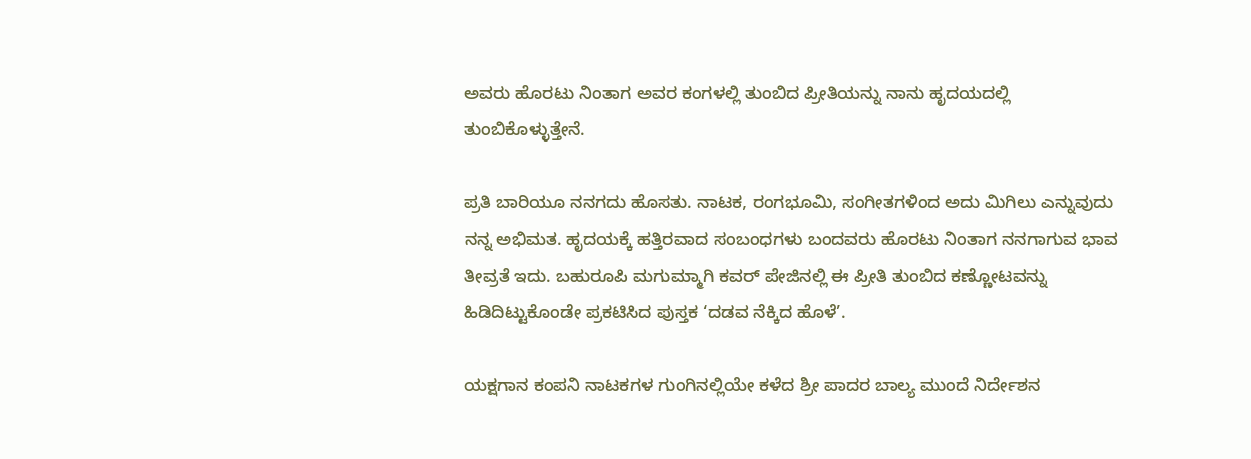ಅವರು ಹೊರಟು ನಿಂತಾಗ ಅವರ ಕಂಗಳಲ್ಲಿ ತುಂಬಿದ ಪ್ರೀತಿಯನ್ನು ನಾನು ಹೃದಯದಲ್ಲಿ ತುಂಬಿಕೊಳ್ಳುತ್ತೇನೆ.

ಪ್ರತಿ ಬಾರಿಯೂ ನನಗದು ಹೊಸತು. ನಾಟಕ, ರಂಗಭೂಮಿ, ಸಂಗೀತಗಳಿಂದ ಅದು ಮಿಗಿಲು ಎನ್ನುವುದು ನನ್ನ ಅಭಿಮತ. ಹೃದಯಕ್ಕೆ ಹತ್ತಿರವಾದ ಸಂಬಂಧಗಳು ಬಂದವರು ಹೊರಟು ನಿಂತಾಗ ನನಗಾಗುವ ಭಾವ ತೀವ್ರತೆ ಇದು. ಬಹುರೂಪಿ ಮಗುಮ್ಮಾಗಿ ಕವರ್ ಪೇಜಿನಲ್ಲಿ ಈ ಪ್ರೀತಿ ತುಂಬಿದ ಕಣ್ಣೋಟವನ್ನು ಹಿಡಿದಿಟ್ಟುಕೊಂಡೇ ಪ್ರಕಟಿಸಿದ ಪುಸ್ತಕ ‘ದಡವ ನೆಕ್ಕಿದ ಹೊಳೆ’.

ಯಕ್ಷಗಾನ ಕಂಪನಿ ನಾಟಕಗಳ ಗುಂಗಿನಲ್ಲಿಯೇ ಕಳೆದ ಶ್ರೀ ಪಾದರ ಬಾಲ್ಯ ಮುಂದೆ ನಿರ್ದೇಶನ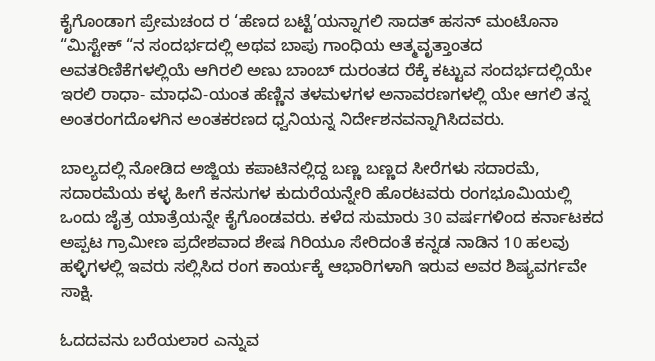ಕೈಗೊಂಡಾಗ ಪ್ರೇಮಚಂದ ರ ‘ಹೆಣದ ಬಟ್ಟೆ’ಯನ್ನಾಗಲಿ ಸಾದತ್ ಹಸನ್ ಮಂಟೊನಾ “ಮಿಸ್ಟೇಕ್ “ನ ಸಂದರ್ಭದಲ್ಲಿ ಅಥವ ಬಾಪು ಗಾಂಧಿಯ ಆತ್ಮವೃತ್ತಾಂತದ ಅವತರಿಣಿಕೆಗಳಲ್ಲಿಯೆ ಆಗಿರಲಿ ಅಣು ಬಾಂಬ್ ದುರಂತದ ರೆಕ್ಕೆ ಕಟ್ಟುವ ಸಂದರ್ಭದಲ್ಲಿಯೇ ಇರಲಿ ರಾಧಾ- ಮಾಧವಿ-ಯಂತ ಹೆಣ್ಣಿನ ತಳಮಳಗಳ ಅನಾವರಣಗಳಲ್ಲಿ ಯೇ ಆಗಲಿ ತನ್ನ ಅಂತರಂಗದೊಳಗಿನ ಅಂತಕರಣದ ಧ್ವನಿಯನ್ನ ನಿರ್ದೇಶನವನ್ನಾಗಿಸಿದವರು.

ಬಾಲ್ಯದಲ್ಲಿ ನೋಡಿದ ಅಜ್ಜಿಯ ಕಪಾಟಿನಲ್ಲಿದ್ದ ಬಣ್ಣ ಬಣ್ಣದ ಸೀರೆಗಳು ಸದಾರಮೆ, ಸದಾರಮೆಯ ಕಳ್ಳ ಹೀಗೆ ಕನಸುಗಳ ಕುದುರೆಯನ್ನೇರಿ ಹೊರಟವರು ರಂಗಭೂಮಿಯಲ್ಲಿ ಒಂದು ಜೈತ್ರ ಯಾತ್ರೆಯನ್ನೇ ಕೈಗೊಂಡವರು. ಕಳೆದ ಸುಮಾರು 30 ವರ್ಷಗಳಿಂದ ಕರ್ನಾಟಕದ ಅಪ್ಪಟ ಗ್ರಾಮೀಣ ಪ್ರದೇಶವಾದ ಶೇಷ ಗಿರಿಯೂ ಸೇರಿದಂತೆ ಕನ್ನಡ ನಾಡಿನ 10 ಹಲವು ಹಳ್ಳಿಗಳಲ್ಲಿ ಇವರು ಸಲ್ಲಿಸಿದ ರಂಗ ಕಾರ್ಯಕ್ಕೆ ಆಭಾರಿಗಳಾಗಿ ಇರುವ ಅವರ ಶಿಷ್ಯವರ್ಗವೇ ಸಾಕ್ಷಿ.

ಓದದವನು ಬರೆಯಲಾರ ಎನ್ನುವ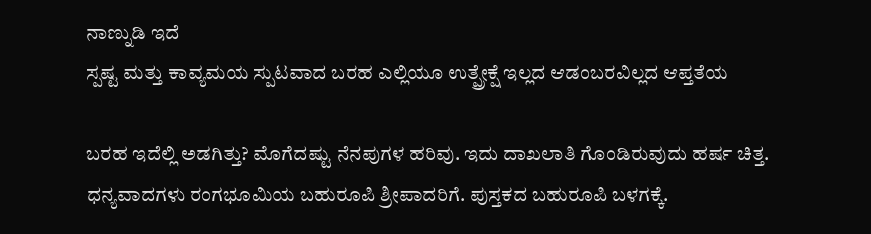ನಾಣ್ನುಡಿ ಇದೆ
ಸ್ಪಷ್ಟ ಮತ್ತು ಕಾವ್ಯಮಯ ಸ್ಪುಟವಾದ ಬರಹ ಎಲ್ಲಿಯೂ ಉತ್ಪ್ರೇಕ್ಷೆ ಇಲ್ಲದ ಆಡಂಬರವಿಲ್ಲದ ಆಪ್ತತೆಯ

ಬರಹ ಇದೆಲ್ಲಿ ಅಡಗಿತ್ತು? ಮೊಗೆದಷ್ಟು ನೆನಪುಗಳ ಹರಿವು. ಇದು ದಾಖಲಾತಿ ಗೊಂಡಿರುವುದು ಹರ್ಷ ಚಿತ್ತ.
ಧನ್ಯವಾದಗಳು ರಂಗಭೂಮಿಯ ಬಹುರೂಪಿ ಶ್ರೀಪಾದರಿಗೆ. ಪುಸ್ತಕದ ಬಹುರೂಪಿ ಬಳಗಕ್ಕೆ.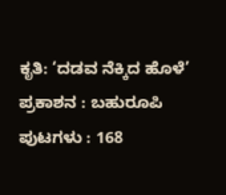ಕೃತಿ: ‘ದಡವ ನೆಕ್ಕಿದ ಹೊಳೆ’
ಪ್ರಕಾಶನ : ಬಹುರೂಪಿ
ಪುಟಗಳು : 168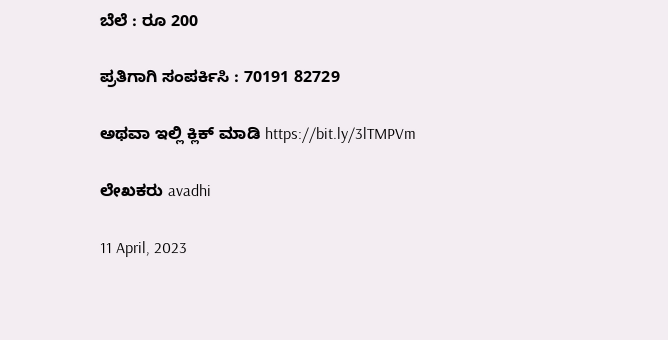ಬೆಲೆ : ರೂ 200

ಪ್ರತಿಗಾಗಿ ಸಂಪರ್ಕಿಸಿ : 70191 82729

ಅಥವಾ ಇಲ್ಲಿ ಕ್ಲಿಕ್ ಮಾಡಿ https://bit.ly/3lTMPVm

ಲೇಖಕರು avadhi

11 April, 2023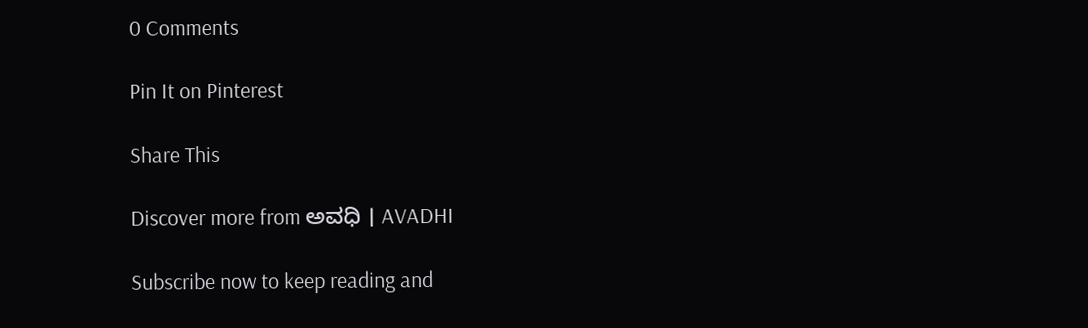0 Comments

Pin It on Pinterest

Share This

Discover more from ಅವಧಿ । AVADHI

Subscribe now to keep reading and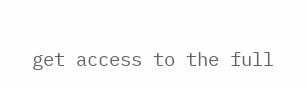get access to the full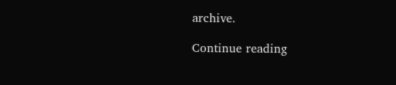archive.

Continue reading